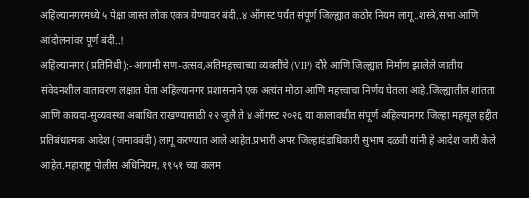अहिल्यानगरमध्ये ५ पेक्षा जास्त लोक एकत्र येण्यावर बंदी..४ ऑगस्ट पर्यंत संपूर्ण जिल्ह्यात कठोर नियम लागू..शस्त्रे,सभा आणि आंदोलनांवर पूर्ण बंदी..!
अहिल्यानगर (प्रतिनिधी):-आगामी सण-उत्सव,अतिमहत्त्वाच्या व्यक्तींचे (VIP) दौरे आणि जिल्ह्यात निर्माण झालेले जातीय संवेदनशील वातावरण लक्षात घेता अहिल्यानगर प्रशासनाने एक अत्यंत मोठा आणि महत्त्वाचा निर्णय घेतला आहे.जिल्ह्यातील शांतता आणि कायदा-सुव्यवस्था अबाधित राखण्यासाठी २२ जुलै ते ४ ऑगस्ट २०२६ या कालावधीत संपूर्ण अहिल्यानगर जिल्हा महसूल हद्दीत प्रतिबंधात्मक आदेश (जमावबंदी) लागू करण्यात आले आहेत.प्रभारी अपर जिल्हादंडाधिकारी सुभाष दळवी यांनी हे आदेश जारी केले आहेत.महाराष्ट्र पोलीस अधिनियम, १९५१ च्या कलम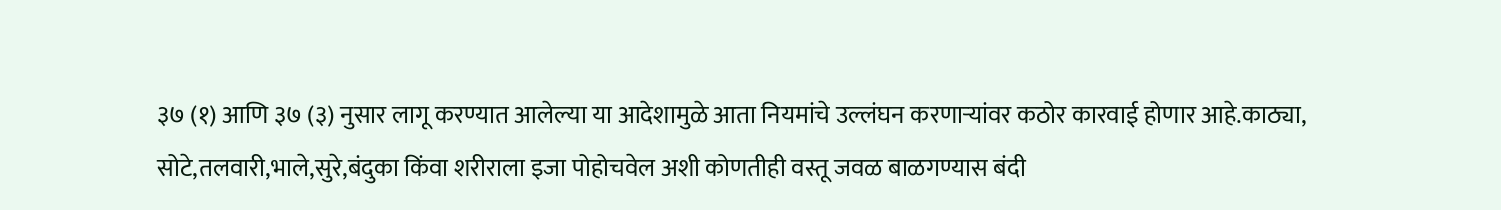३७ (१) आणि ३७ (३) नुसार लागू करण्यात आलेल्या या आदेशामुळे आता नियमांचे उल्लंघन करणाऱ्यांवर कठोर कारवाई होणार आहे.काठ्या, सोटे,तलवारी,भाले,सुरे,बंदुका किंवा शरीराला इजा पोहोचवेल अशी कोणतीही वस्तू जवळ बाळगण्यास बंदी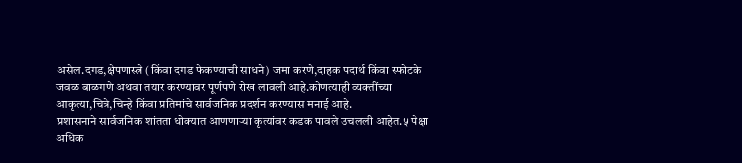असेल.दगड,क्षेपणास्त्रे (किंवा दगड फेकण्याची साधने) जमा करणे,दाहक पदार्थ किंवा स्फोटके जवळ बाळगणे अथवा तयार करण्यावर पूर्णपणे रोख लावली आहे.कोणत्याही व्यक्तींच्या आकृत्या,चित्रे,चिन्हे किंवा प्रतिमांचे सार्वजनिक प्रदर्शन करण्यास मनाई आहे.
प्रशासनाने सार्वजनिक शांतता धोक्यात आणणाऱ्या कृत्यांवर कडक पावले उचलली आहेत.५ पेक्षा अधिक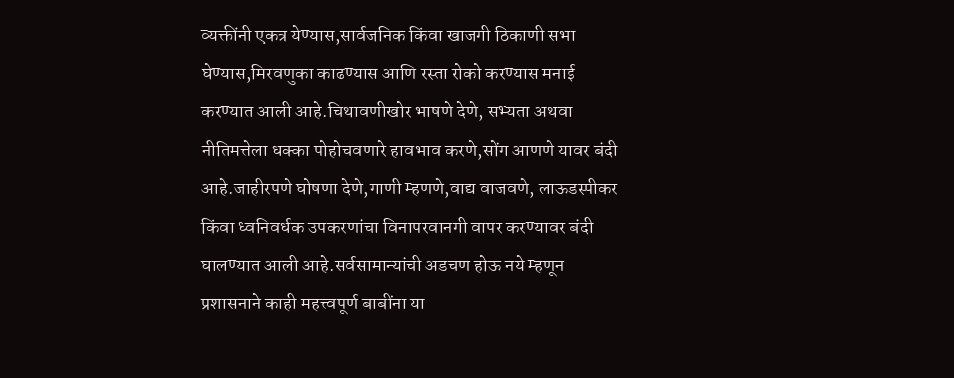व्यक्तींनी एकत्र येण्यास,सार्वजनिक किंवा खाजगी ठिकाणी सभा घेण्यास,मिरवणुका काढण्यास आणि रस्ता रोको करण्यास मनाई करण्यात आली आहे.चिथावणीखोर भाषणे देणे, सभ्यता अथवा नीतिमत्तेला धक्का पोहोचवणारे हावभाव करणे,सोंग आणणे यावर बंदी आहे.जाहीरपणे घोषणा देणे,गाणी म्हणणे,वाद्य वाजवणे, लाऊडस्पीकर किंवा ध्वनिवर्धक उपकरणांचा विनापरवानगी वापर करण्यावर बंदी घालण्यात आली आहे.सर्वसामान्यांची अडचण होऊ नये म्हणून प्रशासनाने काही महत्त्वपूर्ण बाबींना या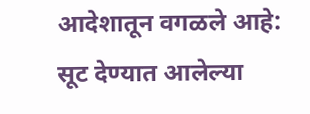आदेशातून वगळले आहे:
सूट देण्यात आलेल्या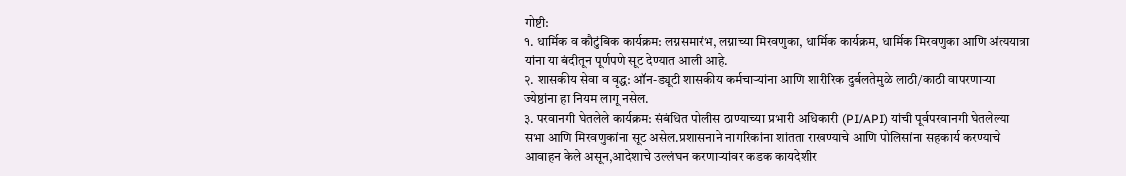गोष्टी:
१. धार्मिक व कौटुंबिक कार्यक्रम: लग्नसमारंभ, लग्नाच्या मिरवणुका, धार्मिक कार्यक्रम, धार्मिक मिरवणुका आणि अंत्ययात्रा यांना या बंदीतून पूर्णपणे सूट देण्यात आली आहे.
२. शासकीय सेवा व वृद्ध: ऑन-ड्यूटी शासकीय कर्मचाऱ्यांना आणि शारीरिक दुर्बलतेमुळे लाठी/काठी वापरणाऱ्या ज्येष्ठांना हा नियम लागू नसेल.
३. परवानगी घेतलेले कार्यक्रम: संबंधित पोलीस ठाण्याच्या प्रभारी अधिकारी (PI/API) यांची पूर्वपरवानगी घेतलेल्या सभा आणि मिरवणुकांना सूट असेल.प्रशासनाने नागरिकांना शांतता राखण्याचे आणि पोलिसांना सहकार्य करण्याचे आवाहन केले असून,आदेशाचे उल्लंघन करणाऱ्यांवर कडक कायदेशीर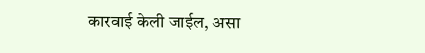कारवाई केली जाईल, असा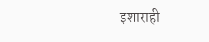इशाराही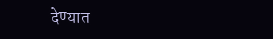देण्यात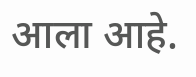आला आहे.